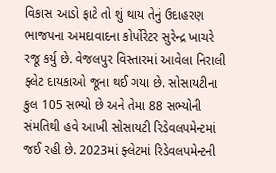વિકાસ આડો ફાટે તો શું થાય તેનું ઉદાહરણ ભાજપના અમદાવાદના કોર્પોરેટર સુરેન્દ્ર ખાચરે રજૂ કર્યુ છે. વેજલપુર વિસ્તારમાં આવેલા નિરાલી ફ્લેટ દાયકાઓ જૂના થઈ ગયા છે. સોસાયટીના કુલ 105 સભ્યો છે અને તેમા 88 સભ્યોની સંમતિથી હવે આખી સોસાયટી રિડેવલપમેન્ટમાં જઈ રહી છે. 2023માં ફ્લેટમાં રિડેવલપમેન્ટની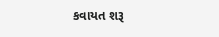કવાયત શરૂ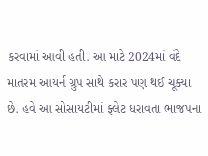કરવામાં આવી હતી. આ માટે 2024માં વંદે માતરમ આયર્ન ગ્રુપ સાથે કરાર પણ થઈ ચૂક્યા છે. હવે આ સોસાયટીમાં ફ્લેટ ધરાવતા ભાજપના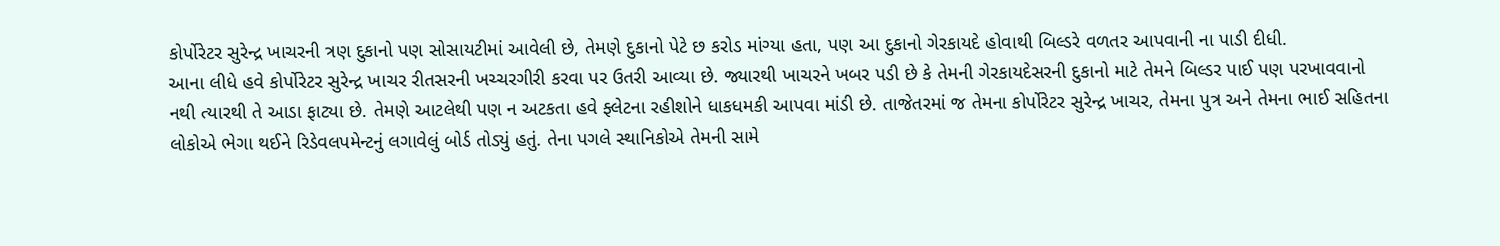કોર્પોરેટર સુરેન્દ્ર ખાચરની ત્રણ દુકાનો પણ સોસાયટીમાં આવેલી છે, તેમણે દુકાનો પેટે છ કરોડ માંગ્યા હતા, પણ આ દુકાનો ગેરકાયદે હોવાથી બિલ્ડરે વળતર આપવાની ના પાડી દીધી.
આના લીધે હવે કોર્પોરેટર સુરેન્દ્ર ખાચર રીતસરની ખચ્ચરગીરી કરવા પર ઉતરી આવ્યા છે. જ્યારથી ખાચરને ખબર પડી છે કે તેમની ગેરકાયદેસરની દુકાનો માટે તેમને બિલ્ડર પાઈ પણ પરખાવવાનો નથી ત્યારથી તે આડા ફાટ્યા છે. તેમણે આટલેથી પણ ન અટકતા હવે ફ્લેટના રહીશોને ધાકધમકી આપવા માંડી છે. તાજેતરમાં જ તેમના કોર્પોરેટર સુરેન્દ્ર ખાચર, તેમના પુત્ર અને તેમના ભાઈ સહિતના લોકોએ ભેગા થઈને રિડેવલપમેન્ટનું લગાવેલું બોર્ડ તોડ્યું હતું. તેના પગલે સ્થાનિકોએ તેમની સામે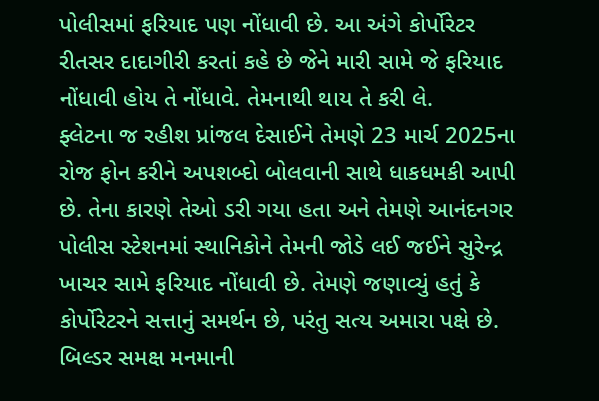પોલીસમાં ફરિયાદ પણ નોંધાવી છે. આ અંગે કોર્પોરેટર રીતસર દાદાગીરી કરતાં કહે છે જેને મારી સામે જે ફરિયાદ નોંધાવી હોય તે નોંધાવે. તેમનાથી થાય તે કરી લે.
ફ્લેટના જ રહીશ પ્રાંજલ દેસાઈને તેમણે 23 માર્ચ 2025ના રોજ ફોન કરીને અપશબ્દો બોલવાની સાથે ધાકધમકી આપી છે. તેના કારણે તેઓ ડરી ગયા હતા અને તેમણે આનંદનગર પોલીસ સ્ટેશનમાં સ્થાનિકોને તેમની જોડે લઈ જઈને સુરેન્દ્ર ખાચર સામે ફરિયાદ નોંધાવી છે. તેમણે જણાવ્યું હતું કે કોર્પોરેટરને સત્તાનું સમર્થન છે, પરંતુ સત્ય અમારા પક્ષે છે. બિલ્ડર સમક્ષ મનમાની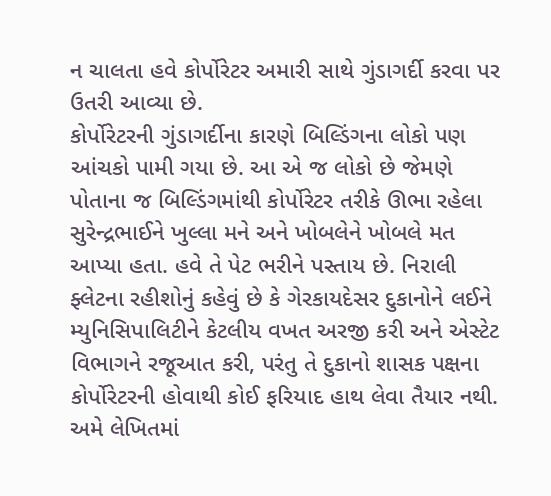ન ચાલતા હવે કોર્પોરેટર અમારી સાથે ગુંડાગર્દી કરવા પર ઉતરી આવ્યા છે.
કોર્પોરેટરની ગુંડાગર્દીના કારણે બિલ્ડિંગના લોકો પણ આંચકો પામી ગયા છે. આ એ જ લોકો છે જેમણે પોતાના જ બિલ્ડિંગમાંથી કોર્પોરેટર તરીકે ઊભા રહેલા સુરેન્દ્રભાઈને ખુલ્લા મને અને ખોબલેને ખોબલે મત આપ્યા હતા. હવે તે પેટ ભરીને પસ્તાય છે. નિરાલી ફ્લેટના રહીશોનું કહેવું છે કે ગેરકાયદેસર દુકાનોને લઈને મ્યુનિસિપાલિટીને કેટલીય વખત અરજી કરી અને એસ્ટેટ વિભાગને રજૂઆત કરી, પરંતુ તે દુકાનો શાસક પક્ષના કોર્પોરેટરની હોવાથી કોઈ ફરિયાદ હાથ લેવા તૈયાર નથી. અમે લેખિતમાં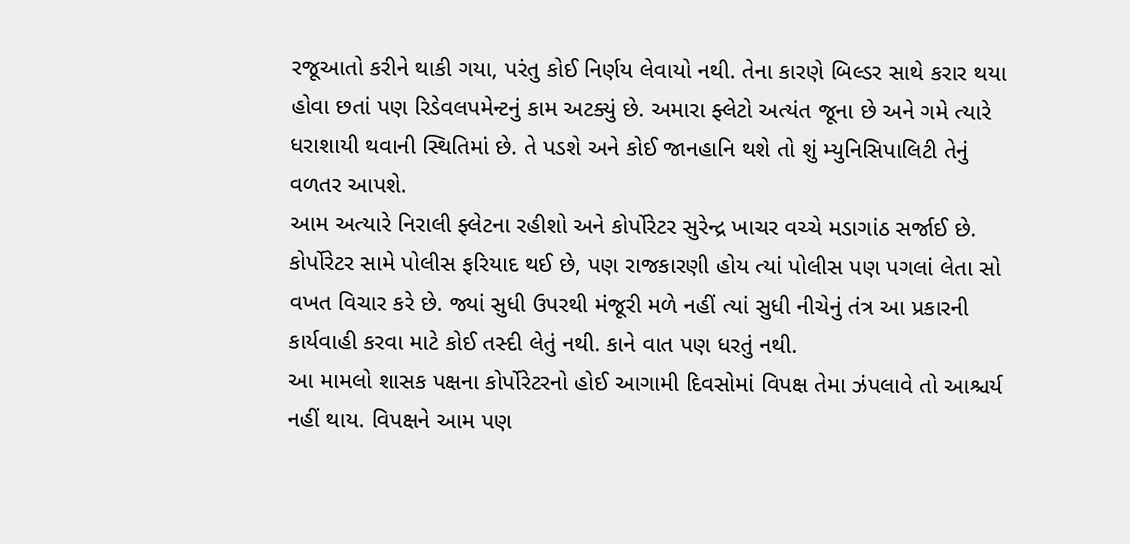રજૂઆતો કરીને થાકી ગયા, પરંતુ કોઈ નિર્ણય લેવાયો નથી. તેના કારણે બિલ્ડર સાથે કરાર થયા હોવા છતાં પણ રિડેવલપમેન્ટનું કામ અટક્યું છે. અમારા ફ્લેટો અત્યંત જૂના છે અને ગમે ત્યારે ધરાશાયી થવાની સ્થિતિમાં છે. તે પડશે અને કોઈ જાનહાનિ થશે તો શું મ્યુનિસિપાલિટી તેનું વળતર આપશે.
આમ અત્યારે નિરાલી ફ્લેટના રહીશો અને કોર્પોરેટર સુરેન્દ્ર ખાચર વચ્ચે મડાગાંઠ સર્જાઈ છે. કોર્પોરેટર સામે પોલીસ ફરિયાદ થઈ છે, પણ રાજકારણી હોય ત્યાં પોલીસ પણ પગલાં લેતા સો વખત વિચાર કરે છે. જ્યાં સુધી ઉપરથી મંજૂરી મળે નહીં ત્યાં સુધી નીચેનું તંત્ર આ પ્રકારની કાર્યવાહી કરવા માટે કોઈ તસ્દી લેતું નથી. કાને વાત પણ ધરતું નથી.
આ મામલો શાસક પક્ષના કોર્પોરેટરનો હોઈ આગામી દિવસોમાં વિપક્ષ તેમા ઝંપલાવે તો આશ્ચર્ય નહીં થાય. વિપક્ષને આમ પણ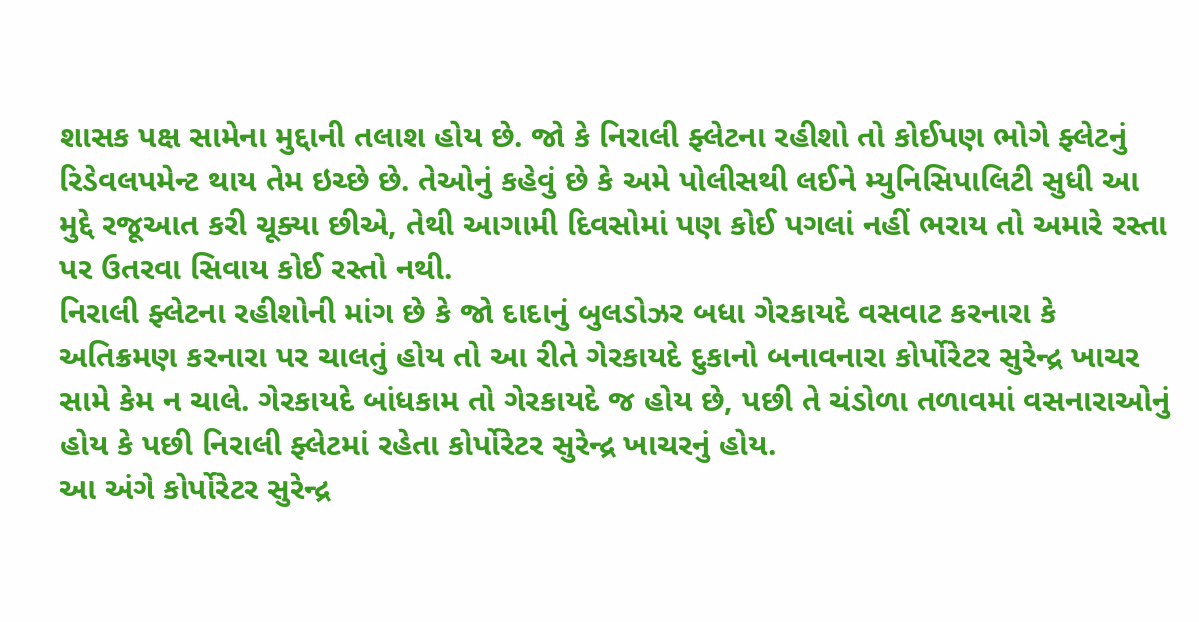શાસક પક્ષ સામેના મુદ્દાની તલાશ હોય છે. જો કે નિરાલી ફ્લેટના રહીશો તો કોઈપણ ભોગે ફ્લેટનું રિડેવલપમેન્ટ થાય તેમ ઇચ્છે છે. તેઓનું કહેવું છે કે અમે પોલીસથી લઈને મ્યુનિસિપાલિટી સુધી આ મુદ્દે રજૂઆત કરી ચૂક્યા છીએ, તેથી આગામી દિવસોમાં પણ કોઈ પગલાં નહીં ભરાય તો અમારે રસ્તા પર ઉતરવા સિવાય કોઈ રસ્તો નથી.
નિરાલી ફ્લેટના રહીશોની માંગ છે કે જો દાદાનું બુલડોઝર બધા ગેરકાયદે વસવાટ કરનારા કે અતિક્રમણ કરનારા પર ચાલતું હોય તો આ રીતે ગેરકાયદે દુકાનો બનાવનારા કોર્પોરેટર સુરેન્દ્ર ખાચર સામે કેમ ન ચાલે. ગેરકાયદે બાંધકામ તો ગેરકાયદે જ હોય છે, પછી તે ચંડોળા તળાવમાં વસનારાઓનું હોય કે પછી નિરાલી ફ્લેટમાં રહેતા કોર્પોરેટર સુરેન્દ્ર ખાચરનું હોય.
આ અંગે કોર્પોરેટર સુરેન્દ્ર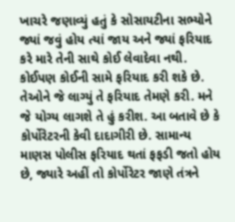ખાચરે જણાવ્યું હતું કે સોસાયટીના સભ્યોને જ્યાં જવું હોય ત્યાં જાય અને જ્યાં ફરિયાદ કરે મારે તેની સાથે કોઈ લેવાદેવા નથી. કોઈપણ કોઈની સામે ફરિયાદ કરી શકે છે. તેઓને જે લાગ્યું તે ફરિયાદ તેમણે કરી. મને જે યોગ્ય લાગશે તે હું કરીશ. આ બતાવે છે કે કોર્પોરેટરની કેવી દાદાગીરી છે. સામાન્ય માણસ પોલીસ ફરિયાદ થતાં ફફડી જતો હોય છે, જ્યારે અહીં તો કોર્પોરેટર જાણે તંત્રને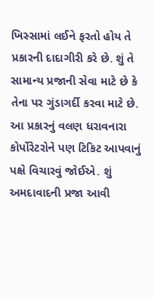ખિસ્સામાં લઈને ફરતો હોય તે પ્રકારની દાદાગીરી કરે છે. શું તે સામાન્ય પ્રજાની સેવા માટે છે કે તેના પર ગુંડાગર્દી કરવા માટે છે. આ પ્રકારનું વલણ ધરાવનારા કોર્પોરેટરોને પણ ટિકિટ આપવાનું પક્ષે વિચારવું જોઈએ. શું અમદાવાદની પ્રજા આવી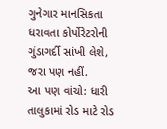ગુનેગાર માનસિકતા ધરાવતા કોર્પોરેટરોની ગુંડાગર્દી સાંખી લેશે, જરા પણ નહીં.
આ પણ વાંચો: ધારી તાલુકામાં રોડ માટે રોડ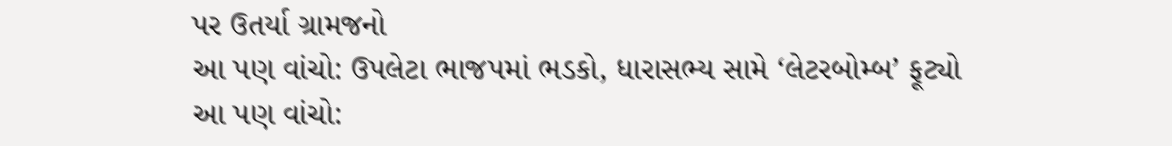પર ઉતર્યા ગ્રામજનો
આ પણ વાંચો: ઉપલેટા ભાજપમાં ભડકો, ધારાસભ્ય સામે ‘લેટરબોમ્બ’ ફૂટ્યો
આ પણ વાંચો: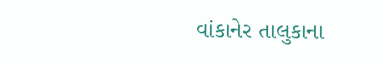વાંકાનેર તાલુકાના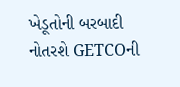ખેડૂતોની બરબાદી નોતરશે GETCOની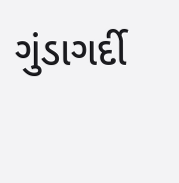ગુંડાગર્દી